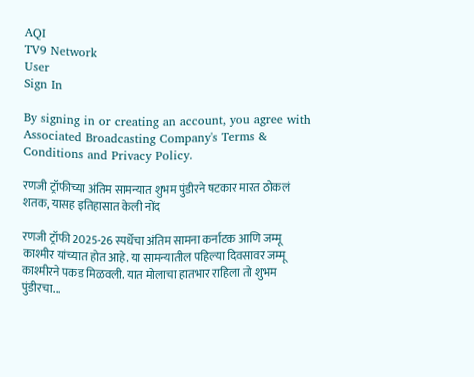AQI
TV9 Network
User
Sign In

By signing in or creating an account, you agree with Associated Broadcasting Company's Terms & Conditions and Privacy Policy.

रणजी ट्रॉफीच्या अंतिम सामन्यात शुभम पुंडीरने षटकार मारत ठोकलं शतक, यासह इतिहासात केली नोंद

रणजी ट्रॉफी 2025-26 स्पर्धेचा अंतिम सामना कर्नाटक आणि जम्मू काश्मीर यांच्यात होत आहे. या सामन्यातील पहिल्या दिवसावर जम्मू काश्मीरने पकड मिळवली. यात मोलाचा हातभार राहिला तो शुभम पुंडीरचा...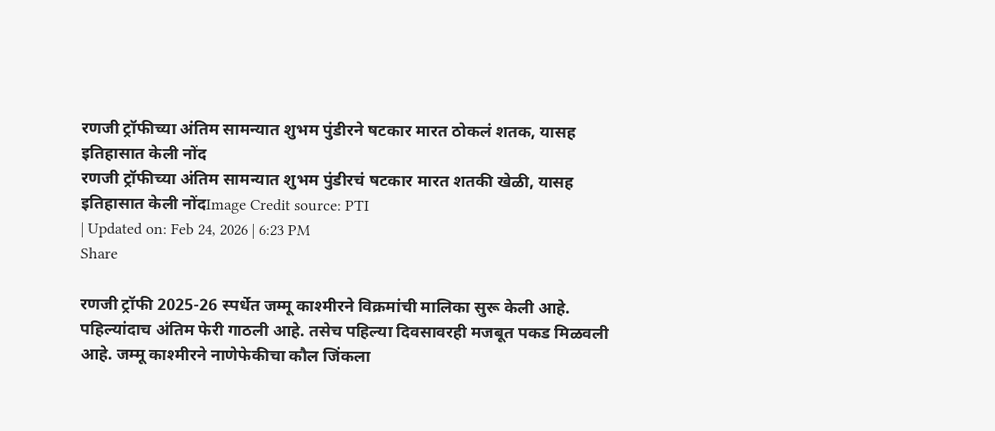रणजी ट्रॉफीच्या अंतिम सामन्यात शुभम पुंडीरने षटकार मारत ठोकलं शतक, यासह इतिहासात केली नोंद
रणजी ट्रॉफीच्या अंतिम सामन्यात शुभम पुंडीरचं षटकार मारत शतकी खेळी, यासह इतिहासात केली नोंदImage Credit source: PTI
| Updated on: Feb 24, 2026 | 6:23 PM
Share

रणजी ट्रॉफी 2025-26 स्पर्धेत जम्मू काश्मीरने विक्रमांची मालिका सुरू केली आहे. पहिल्यांदाच अंतिम फेरी गाठली आहे. तसेच पहिल्या दिवसावरही मजबूत पकड मिळवली आहे. जम्मू काश्मीरने नाणेफेकीचा कौल जिंकला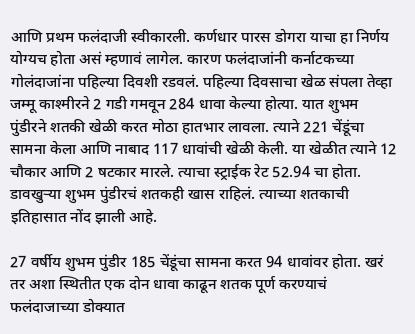आणि प्रथम फलंदाजी स्वीकारली. कर्णधार पारस डोगरा याचा हा निर्णय योग्यच होता असं म्हणावं लागेल. कारण फलंदाजांनी कर्नाटकच्या गोलंदाजांना पहिल्या दिवशी रडवलं. पहिल्या दिवसाचा खेळ संपला तेव्हा जम्मू काश्मीरने 2 गडी गमवून 284 धावा केल्या होत्या. यात शुभम पुंडीरने शतकी खेळी करत मोठा हातभार लावला. त्याने 221 चेंडूंचा सामना केला आणि नाबाद 117 धावांची खेळी केली. या खेळीत त्याने 12 चौकार आणि 2 षटकार मारले. त्याचा स्ट्राईक रेट 52.94 चा होता. डावखुऱ्या शुभम पुंडीरचं शतकही खास राहिलं. त्याच्या शतकाची इतिहासात नोंद झाली आहे.

27 वर्षीय शुभम पुंडीर 185 चेंडूंचा सामना करत 94 धावांवर होता. खरं तर अशा स्थितीत एक दोन धावा काढून शतक पूर्ण करण्याचं फलंदाजाच्या डोक्यात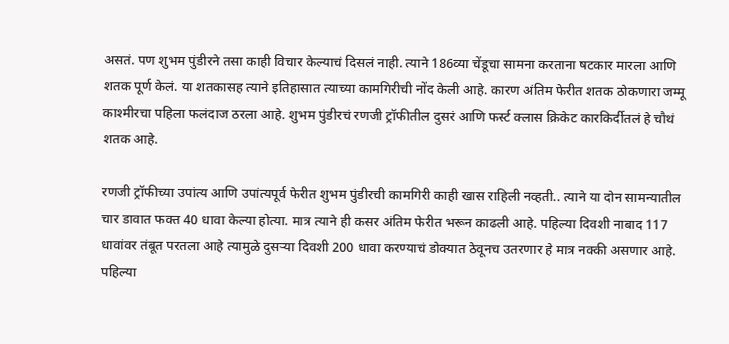असतं. पण शुभम पुंडीरने तसा काही विचार केल्याचं दिसलं नाही. त्याने 186व्या चेंडूचा सामना करताना षटकार मारला आणि शतक पूर्ण केलं. या शतकासह त्याने इतिहासात त्याच्या कामगिरीची नोंद केली आहे. कारण अंतिम फेरीत शतक ठोकणारा जम्मू काश्मीरचा पहिला फलंदाज ठरला आहे. शुभम पुंडीरचं रणजी ट्रॉफीतील दुसरं आणि फर्स्ट क्लास क्रिकेट कारकि‍र्दीतलं हे चौथं शतक आहे.

रणजी ट्रॉफीच्या उपांत्य आणि उपांत्यपूर्व फेरीत शुभम पुंडीरची कामगिरी काही खास राहिली नव्हती.. त्याने या दोन सामन्यातील चार डावात फक्त 40 धावा केल्या होत्या. मात्र त्याने ही कसर अंतिम फेरीत भरून काढली आहे. पहिल्या दिवशी नाबाद 117 धावांवर तंबूत परतला आहे त्यामुळे दुसऱ्या दिवशी 200 धावा करण्याचं डोक्यात ठेवूनच उतरणार हे मात्र नक्की असणार आहे. पहिल्या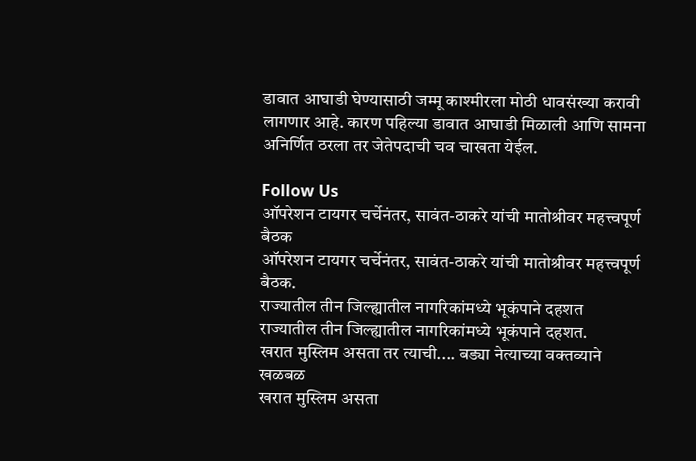डावात आघाडी घेण्यासाठी जम्मू काश्मीरला मोठी धावसंख्या करावी लागणार आहे. कारण पहिल्या डावात आघाडी मिळाली आणि सामना अनिर्णित ठरला तर जेतेपदाची चव चाखता येईल.

Follow Us
ऑपरेशन टायगर चर्चेनंतर, सावंत-ठाकरे यांची मातोश्रीवर महत्त्वपूर्ण बैठक
ऑपरेशन टायगर चर्चेनंतर, सावंत-ठाकरे यांची मातोश्रीवर महत्त्वपूर्ण बैठक.
राज्यातील तीन जिल्ह्यातील नागरिकांमध्ये भूकंपाने दहशत
राज्यातील तीन जिल्ह्यातील नागरिकांमध्ये भूकंपाने दहशत.
खरात मुस्लिम असता तर त्याची.... बड्या नेत्याच्या वक्तव्याने खळबळ
खरात मुस्लिम असता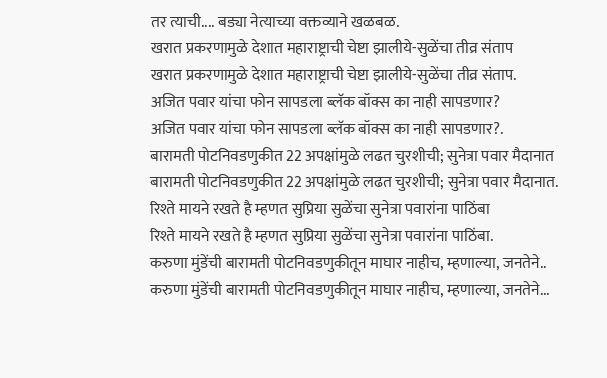तर त्याची.... बड्या नेत्याच्या वक्तव्याने खळबळ.
खरात प्रकरणामुळे देशात महाराष्ट्राची चेष्टा झालीये-सुळेंचा तीव्र संताप
खरात प्रकरणामुळे देशात महाराष्ट्राची चेष्टा झालीये-सुळेंचा तीव्र संताप.
अजित पवार यांचा फोन सापडला ब्लॅक बॉक्स का नाही सापडणार?
अजित पवार यांचा फोन सापडला ब्लॅक बॉक्स का नाही सापडणार?.
बारामती पोटनिवडणुकीत 22 अपक्षांमुळे लढत चुरशीची; सुनेत्रा पवार मैदानात
बारामती पोटनिवडणुकीत 22 अपक्षांमुळे लढत चुरशीची; सुनेत्रा पवार मैदानात.
रिश्ते मायने रखते है म्हणत सुप्रिया सुळेंचा सुनेत्रा पवारांना पाठिंबा
रिश्ते मायने रखते है म्हणत सुप्रिया सुळेंचा सुनेत्रा पवारांना पाठिंबा.
करुणा मुंडेंची बारामती पोटनिवडणुकीतून माघार नाहीच, म्हणाल्या, जनतेने..
करुणा मुंडेंची बारामती पोटनिवडणुकीतून माघार नाहीच, म्हणाल्या, जनतेने...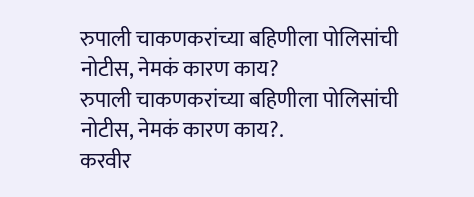रुपाली चाकणकरांच्या बहिणीला पोलिसांची नोटीस, नेमकं कारण काय?
रुपाली चाकणकरांच्या बहिणीला पोलिसांची नोटीस, नेमकं कारण काय?.
करवीर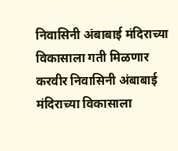निवासिनी अंबाबाई मंदिराच्या विकासाला गती मिळणार
करवीर निवासिनी अंबाबाई मंदिराच्या विकासाला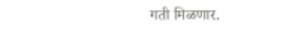गती मिळणार.